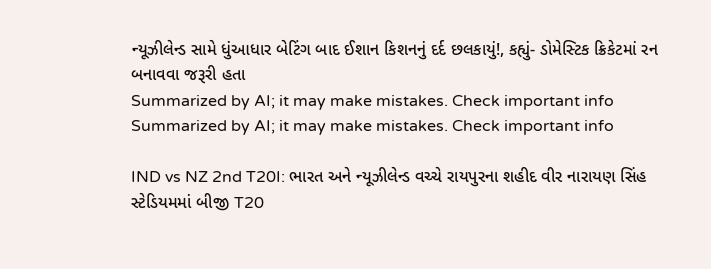ન્યૂઝીલેન્ડ સામે ધુંઆધાર બેટિંગ બાદ ઈશાન કિશનનું દર્દ છલકાયું!, કહ્યું- ડોમેસ્ટિક ક્રિકેટમાં રન બનાવવા જરૂરી હતા
Summarized by AI; it may make mistakes. Check important info
Summarized by AI; it may make mistakes. Check important info

IND vs NZ 2nd T20I: ભારત અને ન્યૂઝીલેન્ડ વચ્ચે રાયપુરના શહીદ વીર નારાયણ સિંહ સ્ટેડિયમમાં બીજી T20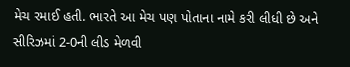મેચ રમાઈ હતી. ભારતે આ મેચ પણ પોતાના નામે કરી લીધી છે અને સીરિઝમાં 2-0ની લીડ મેળવી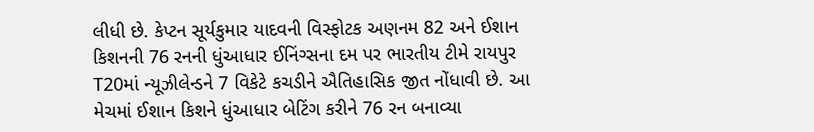લીધી છે. કેપ્ટન સૂર્યકુમાર યાદવની વિસ્ફોટક અણનમ 82 અને ઈશાન કિશનની 76 રનની ધુંઆધાર ઈનિંગ્સના દમ પર ભારતીય ટીમે રાયપુર T20માં ન્યૂઝીલેન્ડને 7 વિકેટે કચડીને ઐતિહાસિક જીત નોંધાવી છે. આ મેચમાં ઈશાન કિશને ધુંઆધાર બેટિંગ કરીને 76 રન બનાવ્યા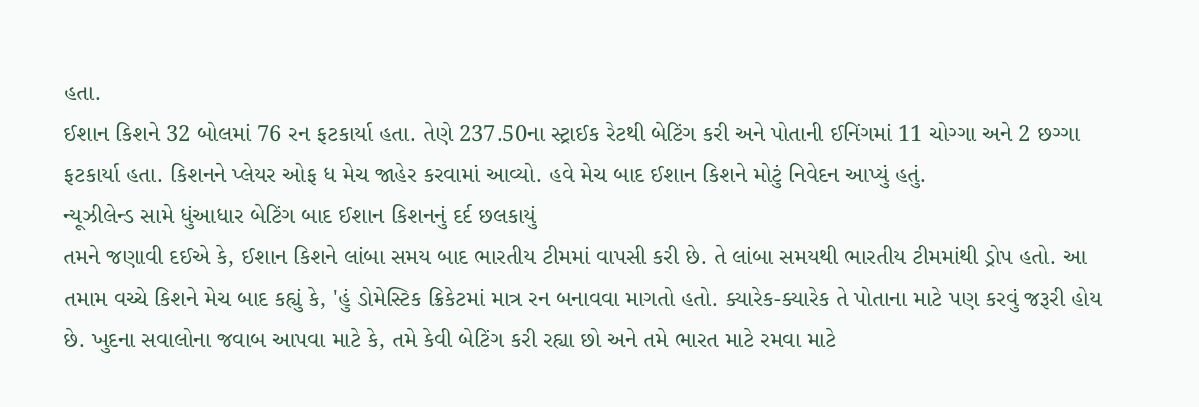હતા.
ઈશાન કિશને 32 બોલમાં 76 રન ફટકાર્યા હતા. તેણે 237.50ના સ્ટ્રાઈક રેટથી બેટિંગ કરી અને પોતાની ઈનિંગમાં 11 ચોગ્ગા અને 2 છગ્ગા ફટકાર્યા હતા. કિશનને પ્લેયર ઓફ ધ મેચ જાહેર કરવામાં આવ્યો. હવે મેચ બાદ ઈશાન કિશને મોટું નિવેદન આપ્યું હતું.
ન્યૂઝીલેન્ડ સામે ધુંઆધાર બેટિંગ બાદ ઈશાન કિશનનું દર્દ છલકાયું
તમને જણાવી દઈએ કે, ઈશાન કિશને લાંબા સમય બાદ ભારતીય ટીમમાં વાપસી કરી છે. તે લાંબા સમયથી ભારતીય ટીમમાંથી ડ્રોપ હતો. આ તમામ વચ્ચે કિશને મેચ બાદ કહ્યું કે, 'હું ડોમેસ્ટિક ક્રિકેટમાં માત્ર રન બનાવવા માગતો હતો. ક્યારેક-ક્યારેક તે પોતાના માટે પણ કરવું જરૂરી હોય છે. ખુદના સવાલોના જવાબ આપવા માટે કે, તમે કેવી બેટિંગ કરી રહ્યા છો અને તમે ભારત માટે રમવા માટે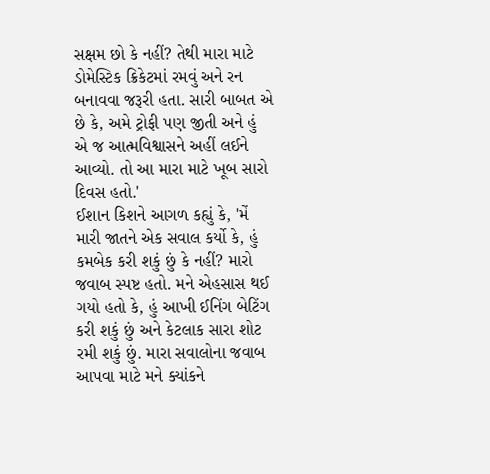સક્ષમ છો કે નહીં? તેથી મારા માટે ડોમેસ્ટિક ક્રિકેટમાં રમવું અને રન બનાવવા જરૂરી હતા. સારી બાબત એ છે કે, અમે ટ્રોફી પણ જીતી અને હું એ જ આત્મવિશ્વાસને અહીં લઈને આવ્યો. તો આ મારા માટે ખૂબ સારો દિવસ હતો.'
ઈશાન કિશને આગળ કહ્યું કે, 'મેં મારી જાતને એક સવાલ કર્યો કે, હું કમબેક કરી શકું છું કે નહીં? મારો જવાબ સ્પષ્ટ હતો. મને એહસાસ થઈ ગયો હતો કે, હું આખી ઈનિંગ બેટિંગ કરી શકું છું અને કેટલાક સારા શોટ રમી શકું છું. મારા સવાલોના જવાબ આપવા માટે મને ક્યાંકને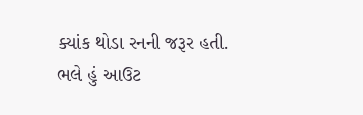ક્યાંક થોડા રનની જરૂર હતી. ભલે હું આઉટ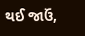થઈ જાઉં,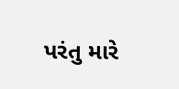પરંતુ મારે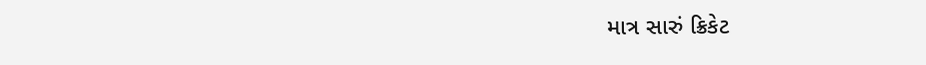માત્ર સારું ક્રિકેટ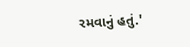રમવાનું હતું.'